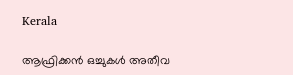Kerala

ആഫ്രിക്കന്‍ ഒച്ചുകള്‍ അതീവ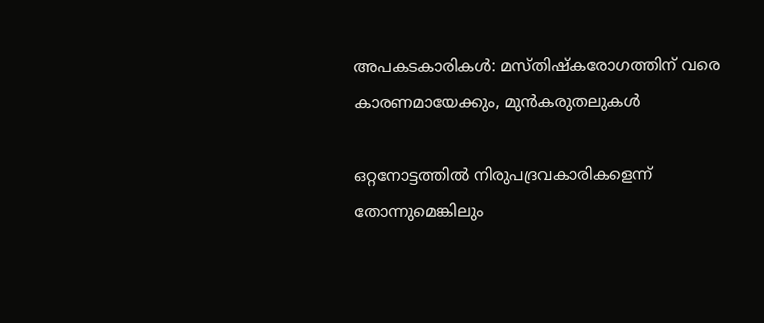അപകടകാരികള്‍: മസ്തിഷ്‌കരോഗത്തിന് വരെ കാരണമായേക്കും, മുന്‍കരുതലുകള്‍

ഒറ്റനോട്ടത്തില്‍ നിരുപദ്രവകാരികളെന്ന് തോന്നുമെങ്കിലും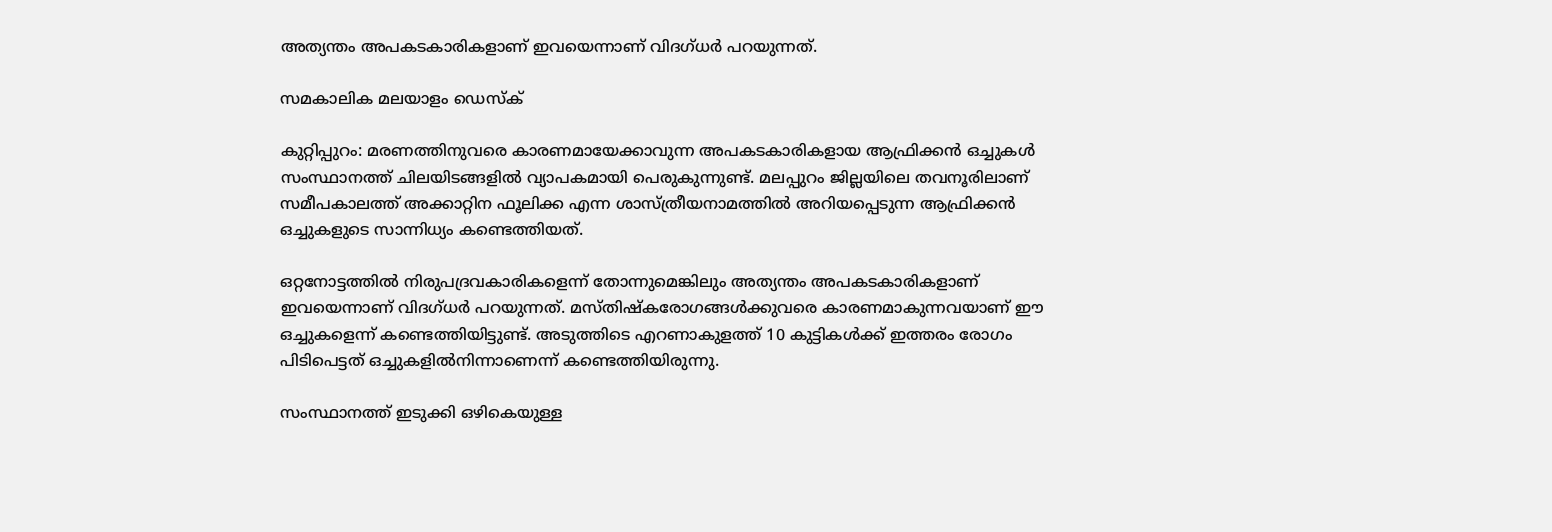അത്യന്തം അപകടകാരികളാണ് ഇവയെന്നാണ് വിദഗ്ധര്‍ പറയുന്നത്.

സമകാലിക മലയാളം ഡെസ്ക്

കുറ്റിപ്പുറം: മരണത്തിനുവരെ കാരണമായേക്കാവുന്ന അപകടകാരികളായ ആഫ്രിക്കന്‍ ഒച്ചുകള്‍ സംസ്ഥാനത്ത് ചിലയിടങ്ങളില്‍ വ്യാപകമായി പെരുകുന്നുണ്ട്. മലപ്പുറം ജില്ലയിലെ തവനൂരിലാണ് സമീപകാലത്ത് അക്കാറ്റിന ഫൂലിക്ക എന്ന ശാസ്ത്രീയനാമത്തില്‍ അറിയപ്പെടുന്ന ആഫ്രിക്കന്‍ ഒച്ചുകളുടെ സാന്നിധ്യം കണ്ടെത്തിയത്.

ഒറ്റനോട്ടത്തില്‍ നിരുപദ്രവകാരികളെന്ന് തോന്നുമെങ്കിലും അത്യന്തം അപകടകാരികളാണ് ഇവയെന്നാണ് വിദഗ്ധര്‍ പറയുന്നത്. മസ്തിഷ്‌കരോഗങ്ങള്‍ക്കുവരെ കാരണമാകുന്നവയാണ് ഈ ഒച്ചുകളെന്ന് കണ്ടെത്തിയിട്ടുണ്ട്. അടുത്തിടെ എറണാകുളത്ത് 10 കുട്ടികള്‍ക്ക് ഇത്തരം രോഗം പിടിപെട്ടത് ഒച്ചുകളില്‍നിന്നാണെന്ന് കണ്ടെത്തിയിരുന്നു.

സംസ്ഥാനത്ത് ഇടുക്കി ഒഴികെയുള്ള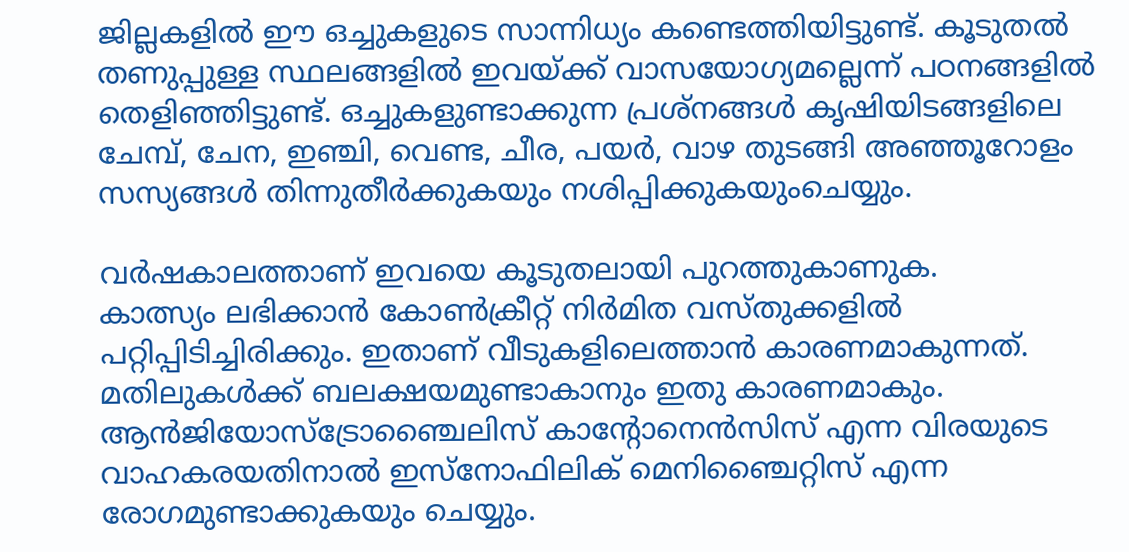ജില്ലകളില്‍ ഈ ഒച്ചുകളുടെ സാന്നിധ്യം കണ്ടെത്തിയിട്ടുണ്ട്. കൂടുതല്‍ തണുപ്പുള്ള സ്ഥലങ്ങളില്‍ ഇവയ്ക്ക് വാസയോഗ്യമല്ലെന്ന് പഠനങ്ങളില്‍ തെളിഞ്ഞിട്ടുണ്ട്. ഒച്ചുകളുണ്ടാക്കുന്ന പ്രശ്‌നങ്ങള്‍ കൃഷിയിടങ്ങളിലെ ചേമ്പ്, ചേന, ഇഞ്ചി, വെണ്ട, ചീര, പയര്‍, വാഴ തുടങ്ങി അഞ്ഞൂറോളം സസ്യങ്ങള്‍ തിന്നുതീര്‍ക്കുകയും നശിപ്പിക്കുകയുംചെയ്യും.

വര്‍ഷകാലത്താണ് ഇവയെ കൂടുതലായി പുറത്തുകാണുക.
കാത്സ്യം ലഭിക്കാന്‍ കോണ്‍ക്രീറ്റ് നിര്‍മിത വസ്തുക്കളില്‍ പറ്റിപ്പിടിച്ചിരിക്കും. ഇതാണ് വീടുകളിലെത്താന്‍ കാരണമാകുന്നത്. മതിലുകള്‍ക്ക് ബലക്ഷയമുണ്ടാകാനും ഇതു കാരണമാകും. ആന്‍ജിയോസ്‌ട്രോഞ്ചൈലിസ് കാന്റോനെന്‍സിസ് എന്ന വിരയുടെ വാഹകരയതിനാല്‍ ഇസ്‌നോഫിലിക് മെനിഞ്ചൈറ്റിസ് എന്ന രോഗമുണ്ടാക്കുകയും ചെയ്യും.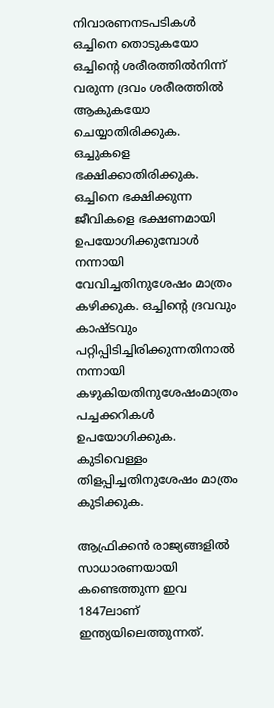നിവാരണനടപടികള്‍ ഒച്ചിനെ തൊടുകയോ ഒച്ചിന്റെ ശരീരത്തില്‍നിന്ന് വരുന്ന ദ്രവം ശരീരത്തില്‍ ആകുകയോ ചെയ്യാതിരിക്കുക. ഒച്ചുകളെ ഭക്ഷിക്കാതിരിക്കുക. ഒച്ചിനെ ഭക്ഷിക്കുന്ന ജീവികളെ ഭക്ഷണമായി ഉപയോഗിക്കുമ്പോള്‍ നന്നായി വേവിച്ചതിനുശേഷം മാത്രം കഴിക്കുക. ഒച്ചിന്റെ ദ്രവവും കാഷ്ടവും പറ്റിപ്പിടിച്ചിരിക്കുന്നതിനാല്‍ നന്നായി കഴുകിയതിനുശേഷംമാത്രം പച്ചക്കറികള്‍ ഉപയോഗിക്കുക. കുടിവെള്ളം തിളപ്പിച്ചതിനുശേഷം മാത്രം കുടിക്കുക.

ആഫ്രിക്കന്‍ രാജ്യങ്ങളില്‍ സാധാരണയായി കണ്ടെത്തുന്ന ഇവ 1847ലാണ് ഇന്ത്യയിലെത്തുന്നത്.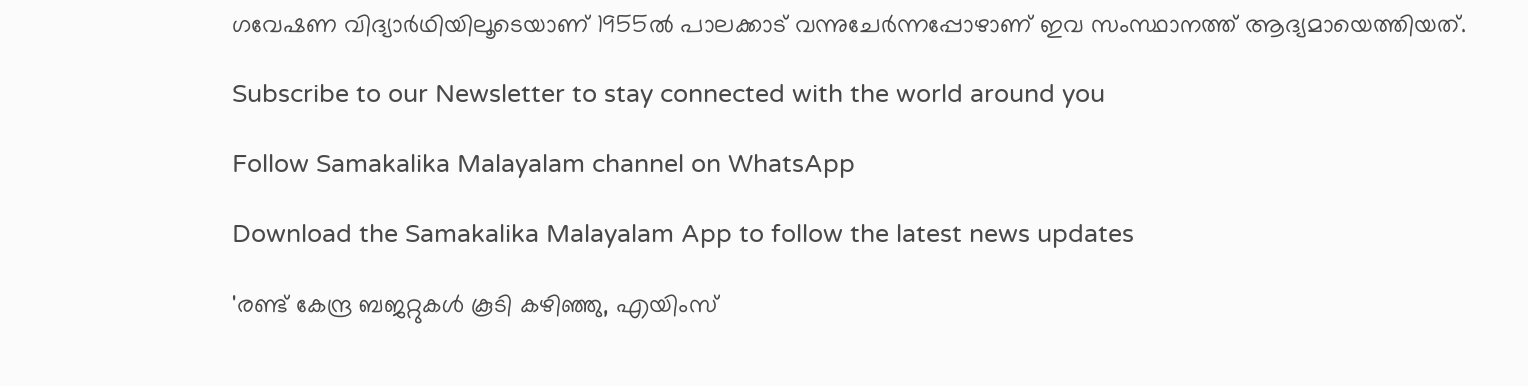ഗവേഷണ വിദ്യാര്‍ഥിയിലൂടെയാണ് 1955ല്‍ പാലക്കാട് വന്നുചേര്‍ന്നപ്പോഴാണ് ഇവ സംസ്ഥാനത്ത് ആദ്യമായെത്തിയത്.

Subscribe to our Newsletter to stay connected with the world around you

Follow Samakalika Malayalam channel on WhatsApp

Download the Samakalika Malayalam App to follow the latest news updates

'രണ്ട് കേന്ദ്ര ബജറ്റുകള്‍ കൂടി കഴിഞ്ഞു, എയിംസ്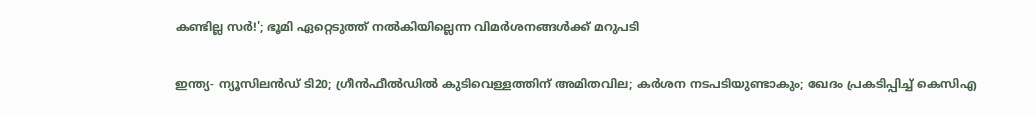കണ്ടില്ല സര്‍!'; ഭൂമി ഏറ്റെടുത്ത് നല്‍കിയില്ലെന്ന വിമര്‍ശനങ്ങള്‍ക്ക് മറുപടി

ഇന്ത്യ- ന്യൂസിലൻഡ‍് ടി20; ഗ്രീൻഫീൽഡിൽ കുടിവെള്ളത്തിന് അമിതവില; കർശന നടപടിയുണ്ടാകും; ഖേദം പ്രകടിപ്പിച്ച് കെസിഎ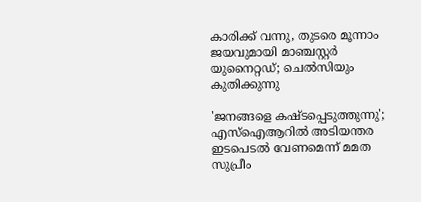കാരിക്ക് വന്നു, തുടരെ മൂന്നാം ജയവുമായി മാഞ്ചസ്റ്റര്‍ യുനൈറ്റഡ്; ചെല്‍സിയും കുതിക്കുന്നു

'ജനങ്ങളെ കഷ്ടപ്പെടുത്തുന്നു'; എസ്ഐആറിൽ അടിയന്തര ഇടപെടൽ വേണമെന്ന് മമത സുപ്രീം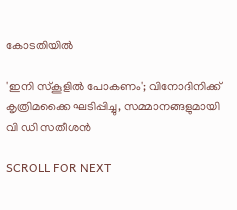കോടതിയിൽ

'ഇനി സ്‌കൂളില്‍ പോകണം'; വിനോദിനിക്ക് കൃത്രിമക്കൈ ഘടിപ്പിച്ചു, സമ്മാനങ്ങളുമായി വി ഡി സതീശന്‍

SCROLL FOR NEXT